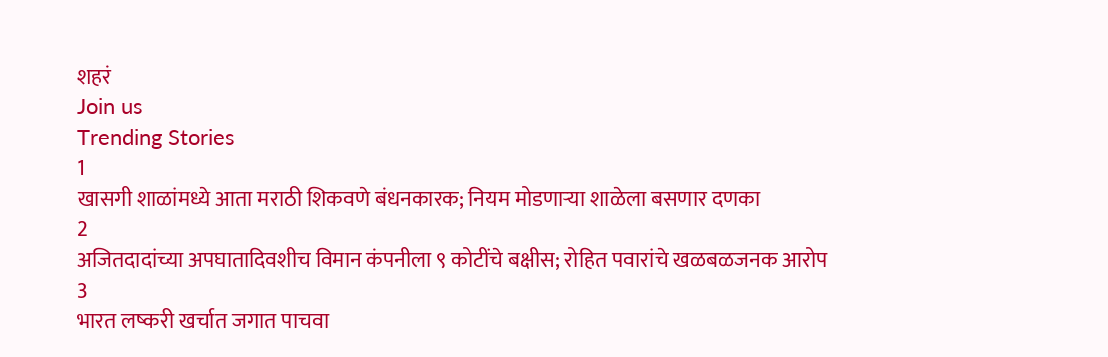शहरं
Join us
Trending Stories
1
खासगी शाळांमध्ये आता मराठी शिकवणे बंधनकारक; नियम मोडणाऱ्या शाळेला बसणार दणका
2
अजितदादांच्या अपघातादिवशीच विमान कंपनीला ९ कोटींचे बक्षीस; रोहित पवारांचे खळबळजनक आरोप
3
भारत लष्करी खर्चात जगात पाचवा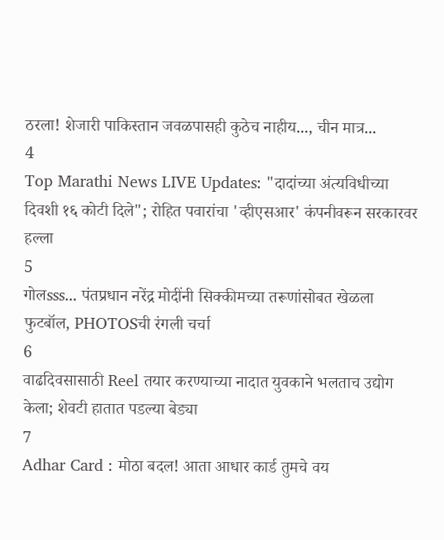ठरला! शेजारी पाकिस्तान जवळपासही कुठेच नाहीय..., चीन मात्र...
4
Top Marathi News LIVE Updates: "दादांच्या अंत्यविधीच्या दिवशी १६ कोटी दिले"; रोहित पवारांचा 'व्हीएसआर' कंपनीवरून सरकारवर हल्ला
5
गोलsss... पंतप्रधान नरेंद्र मोदींनी सिक्कीमच्या तरूणांसोबत खेळला फुटबॉल, PHOTOSची रंगली चर्चा
6
वाढदिवसासाठी Reel तयार करण्याच्या नादात युवकाने भलताच उद्योग केला; शेवटी हातात पडल्या बेड्या
7
Adhar Card : मोठा बदल! आता आधार कार्ड तुमचे वय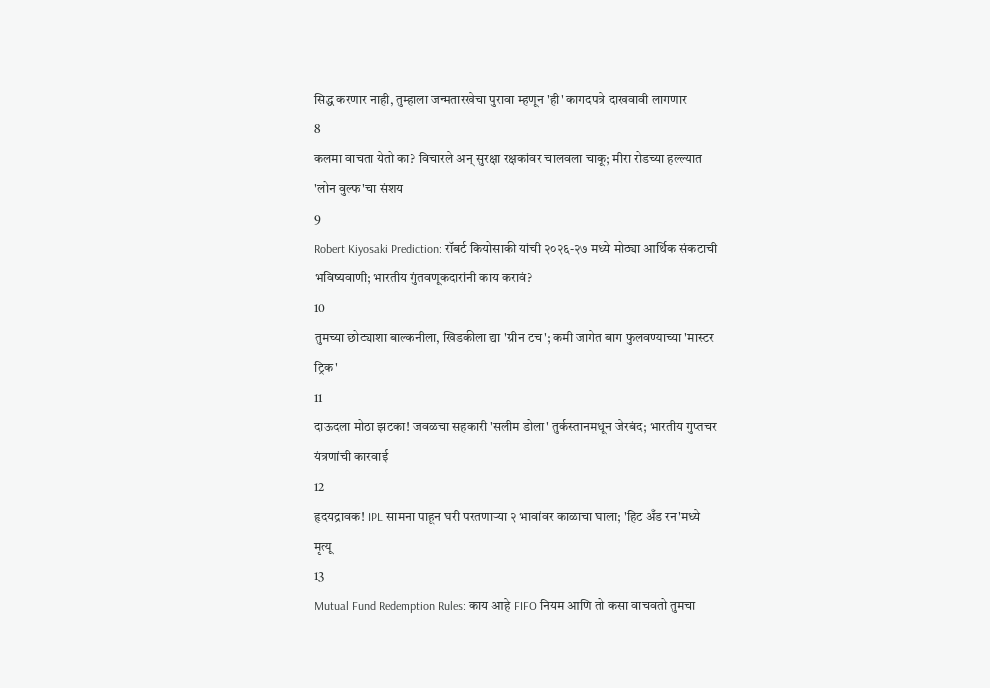सिद्ध करणार नाही, तुम्हाला जन्मतारखेचा पुरावा म्हणून 'ही' कागदपत्रे दाखवावी लागणार
8
कलमा वाचता येतो का? विचारले अन् सुरक्षा रक्षकांवर चालवला चाकू; मीरा रोडच्या हल्ल्यात 'लोन वुल्फ'चा संशय
9
Robert Kiyosaki Prediction: रॉबर्ट कियोसाकी यांची २०२६-२७ मध्ये मोठ्या आर्थिक संकटाची भविष्यवाणी; भारतीय गुंतवणूकदारांनी काय करावं?
10
तुमच्या छोट्याशा बाल्कनीला, खिडकीला द्या 'ग्रीन टच'; कमी जागेत बाग फुलवण्याच्या 'मास्टर ट्रिक'
11
दाऊदला मोठा झटका! जवळचा सहकारी 'सलीम डोला' तुर्कस्तानमधून जेरबंद; भारतीय गुप्तचर यंत्रणांची कारवाई
12
हृदयद्रावक! IPL सामना पाहून घरी परतणाऱ्या २ भावांवर काळाचा घाला; 'हिट अँड रन'मध्ये मृत्यू
13
Mutual Fund Redemption Rules: काय आहे FIFO नियम आणि तो कसा वाचवतो तुमचा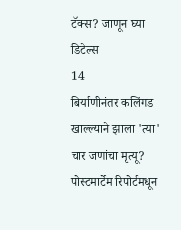टॅक्स? जाणून घ्या डिटेल्स
14
बिर्याणीनंतर कलिंगड खाल्ल्याने झाला 'त्या' चार जणांचा मृत्यू? पोस्टमार्टेम रिपोर्टमधून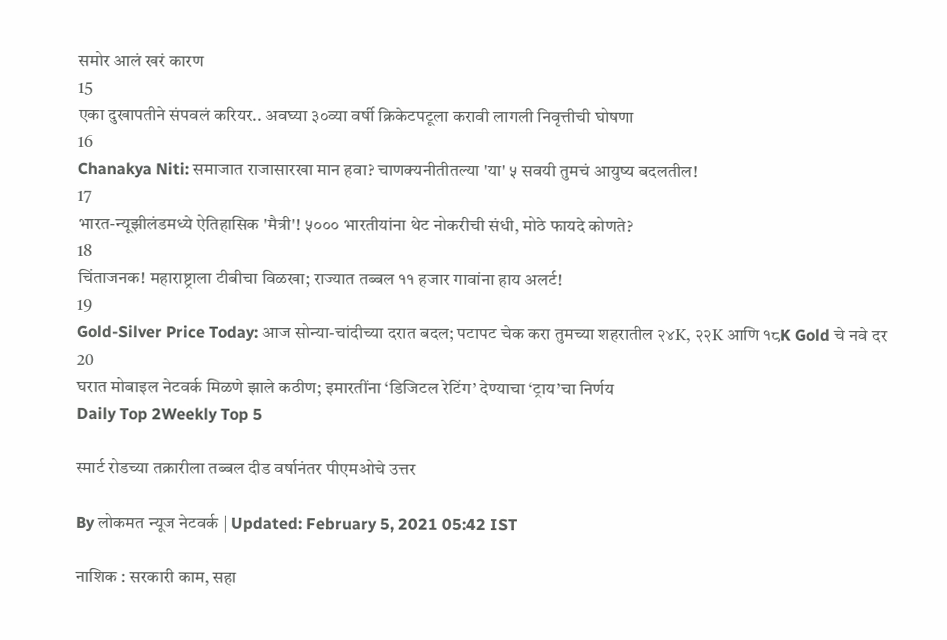समोर आलं खरं कारण
15
एका दुखापतीने संपवलं करियर.. अवघ्या ३०व्या वर्षी क्रिकेटपटूला करावी लागली निवृत्तीची घोषणा
16
Chanakya Niti: समाजात राजासारखा मान हवा? चाणक्यनीतीतल्या 'या' ५ सवयी तुमचं आयुष्य बदलतील!
17
भारत-न्यूझीलंडमध्ये ऐतिहासिक 'मैत्री'! ५००० भारतीयांना थेट नोकरीची संधी, मोठे फायदे कोणते?
18
चिंताजनक! महाराष्ट्राला टीबीचा विळखा; राज्यात तब्बल ११ हजार गावांना हाय अलर्ट!
19
Gold-Silver Price Today: आज सोन्या-चांदीच्या दरात बदल; पटापट चेक करा तुमच्या शहरातील २४K, २२K आणि १८K Gold चे नवे दर
20
घरात मोबाइल नेटवर्क मिळणे झाले कठीण; इमारतींना ‘डिजिटल रेटिंग’ देण्याचा ‘ट्राय’चा निर्णय
Daily Top 2Weekly Top 5

स्मार्ट रोडच्या तक्रारीला तब्बल दीड वर्षानंतर पीएमओचे उत्तर

By लोकमत न्यूज नेटवर्क | Updated: February 5, 2021 05:42 IST

नाशिक : सरकारी काम, सहा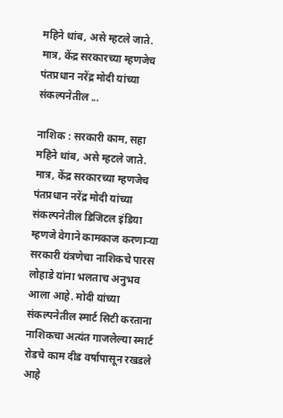महिने थांब, असे म्हटले जाते. मात्र, केंद्र सरकारच्या म्हणजेच पंतप्रधान नरेंद्र मोदी यांच्या संकल्पनेतील ...

नाशिक : सरकारी काम, सहा महिने थांब, असे म्हटले जाते. मात्र, केंद्र सरकारच्या म्हणजेच पंतप्रधान नरेंद्र मोदी यांच्या संकल्पनेतील डिजिटल इंडिया म्हणजे वेगाने कामकाज करणाऱ्या सरकारी यंत्रणेचा नाशिकचे पारस लोहाडे यांना भलताच अनुभव आला आहे. मोदी यांच्या संकल्पनेतील स्मार्ट सिटी करताना नाशिकचा अत्यंत गाजलेल्या स्मार्ट रोडचे काम दीड वर्षापासून रखडले आहे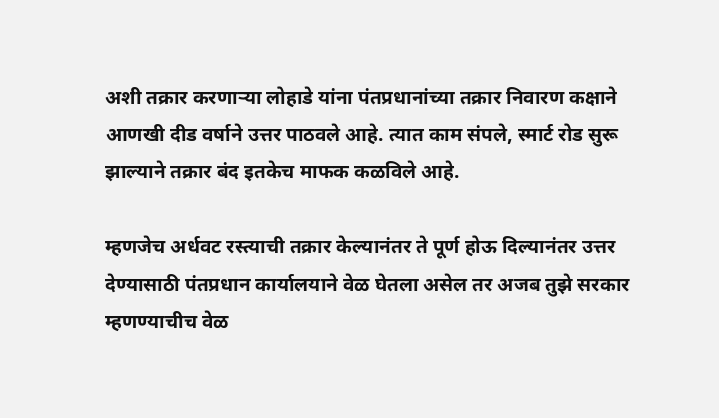अशी तक्रार करणाऱ्या लोहाडे यांना पंतप्रधानांच्या तक्रार निवारण कक्षाने आणखी दीड वर्षाने उत्तर पाठवले आहे. त्यात काम संपले, स्मार्ट रोड सुरू झाल्याने तक्रार बंद इतकेच माफक कळविले आहे.

म्हणजेच अर्धवट रस्त्याची तक्रार केल्यानंतर ते पूर्ण होऊ दिल्यानंतर उत्तर देण्यासाठी पंतप्रधान कार्यालयाने वेळ घेतला असेल तर अजब तुझे सरकार म्हणण्याचीच वेळ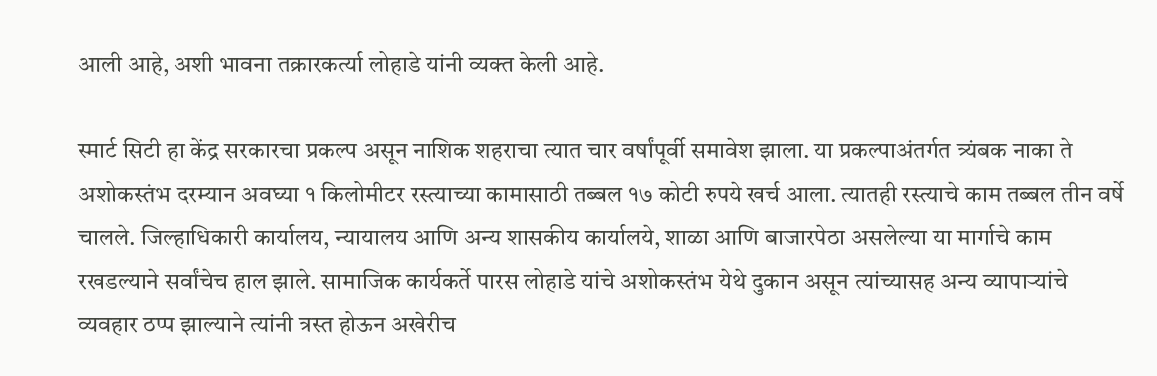आली आहे, अशी भावना तक्रारकर्त्या लोहाडे यांनी व्यक्त केली आहे.

स्मार्ट सिटी हा केंद्र सरकारचा प्रकल्प असून नाशिक शहराचा त्यात चार वर्षांपूर्वी समावेश झाला. या प्रकल्पाअंतर्गत त्र्यंबक नाका ते अशोकस्तंभ दरम्यान अवघ्या १ किलोमीटर रस्त्याच्या कामासाठी तब्बल १७ कोटी रुपये खर्च आला. त्यातही रस्त्याचे काम तब्बल तीन वर्षे चालले. जिल्हाधिकारी कार्यालय, न्यायालय आणि अन्य शासकीय कार्यालये, शाळा आणि बाजारपेठा असलेल्या या मार्गाचे काम रखडल्याने सर्वांचेच हाल झाले. सामाजिक कार्यकर्ते पारस लोहाडे यांचे अशोकस्तंभ येथे दुकान असून त्यांच्यासह अन्य व्यापाऱ्यांचे व्यवहार ठप्प झाल्याने त्यांनी त्रस्त होऊन अखेरीच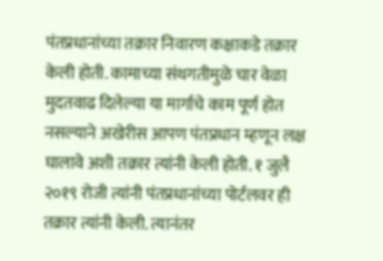पंतप्रधानांच्या तक्रार निवारण कक्षाकडे तक्रार केली होती. कामाच्या संथगतीमुळे चार वेळा मुदतवाढ दिलेल्या या मार्गाचे काम पूर्ण होत नसल्याने अखेरीस आपण पंतप्रधान म्हणून लक्ष घालावे अशी तक्रार त्यांनी केली होती. १ जुलै २०१९ रोजी त्यांनी पंतप्रधानांच्या पोर्टलवर ही तक्रार त्यांनी केली. त्यानंतर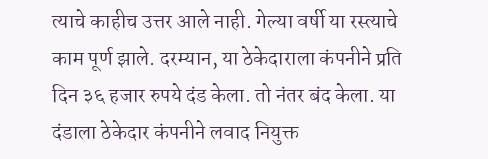त्याचे काहीच उत्तर आले नाही. गेल्या वर्षी या रस्त्याचे काम पूर्ण झाले. दरम्यान, या ठेकेदाराला कंपनीने प्रति दिन ३६ हजार रुपये दंड केला. तो नंतर बंद केला. या दंडाला ठेकेदार कंपनीने लवाद नियुक्त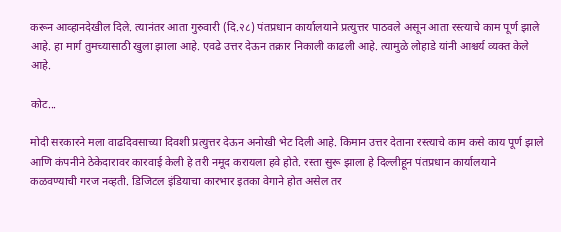करून आव्हानदेखील दिले. त्यानंतर आता गुरुवारी (दि.२८) पंतप्रधान कार्यालयाने प्रत्युत्तर पाठवले असून आता रस्त्याचे काम पूर्ण झाले आहे. हा मार्ग तुमच्यासाठी खुला झाला आहे. एवढे उत्तर देऊन तक्रार निकाली काढली आहे. त्यामुळे लोहाडे यांनी आश्चर्य व्यक्त केले आहे.

कोट...

मोदी सरकारने मला वाढदिवसाच्या दिवशी प्रत्युत्तर देऊन अनोखी भेट दिली आहे. किमान उत्तर देताना रस्त्याचे काम कसे काय पूर्ण झाले आणि कंपनीने ठेकेदारावर कारवाई केली हे तरी नमूद करायला हवे होते. रस्ता सुरू झाला हे दिल्लीहून पंतप्रधान कार्यालयाने कळवण्याची गरज नव्हती. डिजिटल इंडियाचा कारभार इतका वेगाने होत असेल तर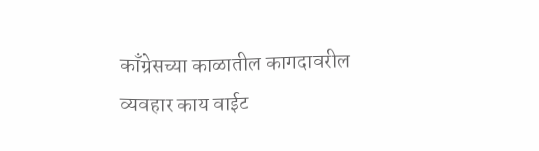काँग्रेसच्या काळातील कागदावरील व्यवहार काय वाईट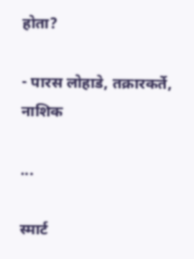होता?

- पारस लोहाडे, तक्रारकर्ते, नाशिक

...

स्मार्ट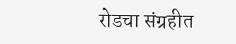रोडचा संग्रहीत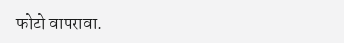फोटो वापरावा.